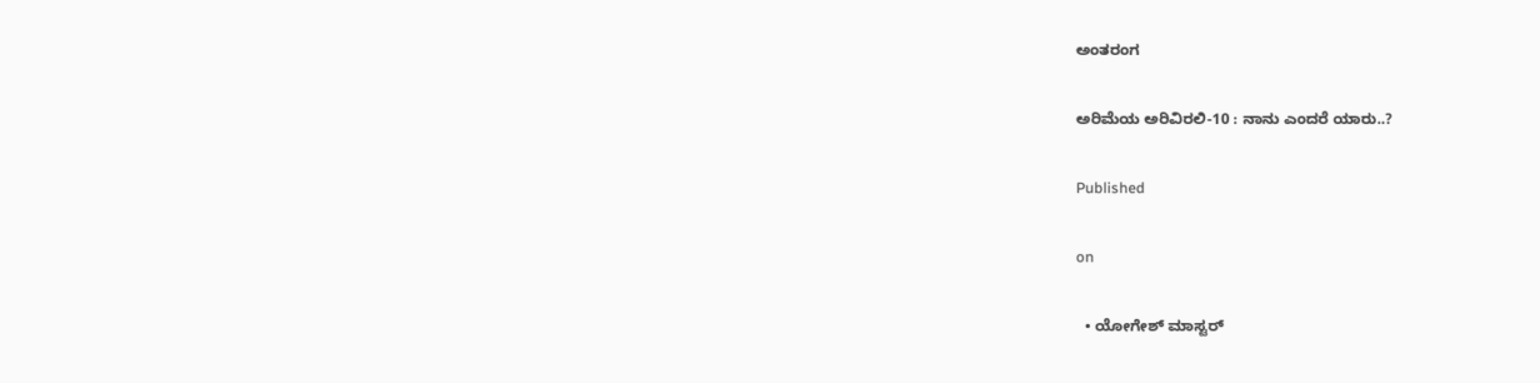ಅಂತರಂಗ

ಅರಿಮೆಯ ಅರಿವಿರಲಿ-10 : ನಾನು ಎಂದರೆ ಯಾರು..?

Published

on

  • ಯೋಗೇಶ್ ಮಾಸ್ಟರ್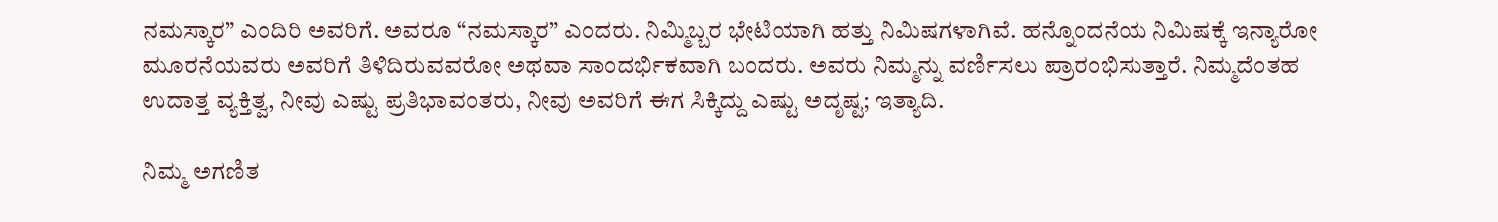ನಮಸ್ಕಾರ” ಎಂದಿರಿ ಅವರಿಗೆ. ಅವರೂ “ನಮಸ್ಕಾರ” ಎಂದರು. ನಿಮ್ಮಿಬ್ಬರ ಭೇಟಿಯಾಗಿ ಹತ್ತು ನಿಮಿಷಗಳಾಗಿವೆ. ಹನ್ನೊಂದನೆಯ ನಿಮಿಷಕ್ಕೆ ಇನ್ಯಾರೋ ಮೂರನೆಯವರು ಅವರಿಗೆ ತಿಳಿದಿರುವವರೋ ಅಥವಾ ಸಾಂದರ್ಭಿಕವಾಗಿ ಬಂದರು. ಅವರು ನಿಮ್ಮನ್ನು ವರ್ಣಿಸಲು ಪ್ರಾರಂಭಿಸುತ್ತಾರೆ. ನಿಮ್ಮದೆಂತಹ ಉದಾತ್ತ ವ್ಯಕ್ತಿತ್ವ, ನೀವು ಎಷ್ಟು ಪ್ರತಿಭಾವಂತರು, ನೀವು ಅವರಿಗೆ ಈಗ ಸಿಕ್ಕಿದ್ದು ಎಷ್ಟು ಅದೃಷ್ಟ; ಇತ್ಯಾದಿ.

ನಿಮ್ಮ ಅಗಣಿತ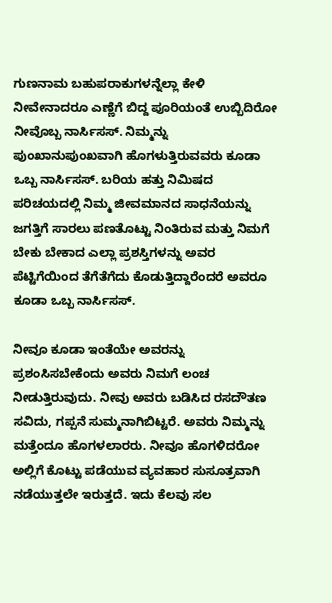ಗುಣನಾಮ ಬಹುಪರಾಕುಗಳನ್ನೆಲ್ಲಾ ಕೇಳಿ ನೀವೇನಾದರೂ ಎಣ್ಣೆಗೆ ಬಿದ್ದ ಪೂರಿಯಂತೆ ಉಬ್ಬಿದಿರೋ ನೀವೊಬ್ಬ ನಾರ್ಸಿಸಸ್. ನಿಮ್ಮನ್ನು ಪುಂಖಾನುಪುಂಖವಾಗಿ ಹೊಗಳುತ್ತಿರುವವರು ಕೂಡಾ ಒಬ್ಬ ನಾರ್ಸಿಸಸ್. ಬರಿಯ ಹತ್ತು ನಿಮಿಷದ ಪರಿಚಯದಲ್ಲಿ ನಿಮ್ಮ ಜೀವಮಾನದ ಸಾಧನೆಯನ್ನು ಜಗತ್ತಿಗೆ ಸಾರಲು ಪಣತೊಟ್ಟು ನಿಂತಿರುವ ಮತ್ತು ನಿಮಗೆ ಬೇಕು ಬೇಕಾದ ಎಲ್ಲಾ ಪ್ರಶಸ್ತಿಗಳನ್ನು ಅವರ ಪೆಟ್ಟಿಗೆಯಿಂದ ತೆಗೆತೆಗೆದು ಕೊಡುತ್ತಿದ್ದಾರೆಂದರೆ ಅವರೂ ಕೂಡಾ ಒಬ್ಬ ನಾರ್ಸಿಸಸ್.

ನೀವೂ ಕೂಡಾ ಇಂತೆಯೇ ಅವರನ್ನು ಪ್ರಶಂಸಿಸಬೇಕೆಂದು ಅವರು ನಿಮಗೆ ಲಂಚ ನೀಡುತ್ತಿರುವುದು. ನೀವು ಅವರು ಬಡಿಸಿದ ರಸದೌತಣ ಸವಿದು, ಗಪ್ಪನೆ ಸುಮ್ಮನಾಗಿಬಿಟ್ಟರೆ. ಅವರು ನಿಮ್ಮನ್ನು ಮತ್ತೆಂದೂ ಹೊಗಳಲಾರರು. ನೀವೂ ಹೊಗಳಿದರೋ ಅಲ್ಲಿಗೆ ಕೊಟ್ಟು ಪಡೆಯುವ ವ್ಯವಹಾರ ಸುಸೂತ್ರವಾಗಿ ನಡೆಯುತ್ತಲೇ ಇರುತ್ತದೆ. ಇದು ಕೆಲವು ಸಲ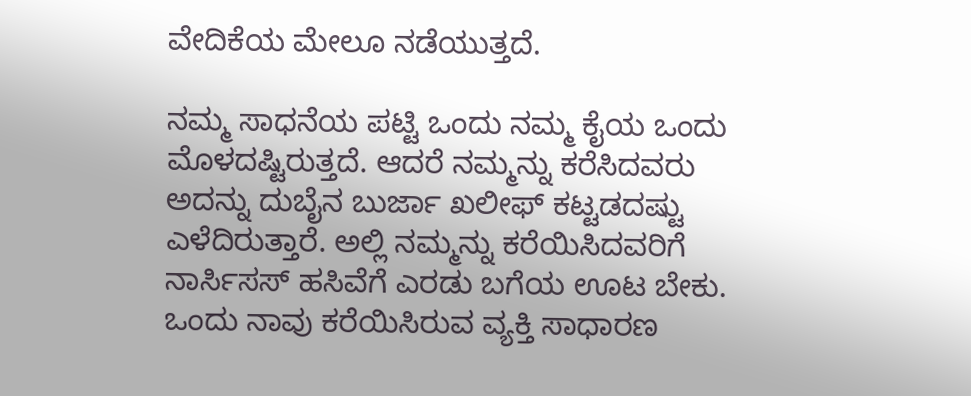ವೇದಿಕೆಯ ಮೇಲೂ ನಡೆಯುತ್ತದೆ.

ನಮ್ಮ ಸಾಧನೆಯ ಪಟ್ಟಿ ಒಂದು ನಮ್ಮ ಕೈಯ ಒಂದು ಮೊಳದಷ್ಟಿರುತ್ತದೆ. ಆದರೆ ನಮ್ಮನ್ನು ಕರೆಸಿದವರು ಅದನ್ನು ದುಬೈನ ಬುರ್ಜಾ ಖಲೀಫ್ ಕಟ್ಟಡದಷ್ಟು ಎಳೆದಿರುತ್ತಾರೆ. ಅಲ್ಲಿ ನಮ್ಮನ್ನು ಕರೆಯಿಸಿದವರಿಗೆ ನಾರ್ಸಿಸಸ್ ಹಸಿವೆಗೆ ಎರಡು ಬಗೆಯ ಊಟ ಬೇಕು. ಒಂದು ನಾವು ಕರೆಯಿಸಿರುವ ವ್ಯಕ್ತಿ ಸಾಧಾರಣ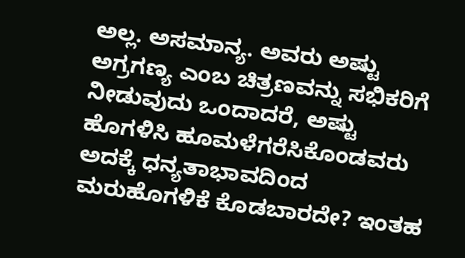ಅಲ್ಲ. ಅಸಮಾನ್ಯ. ಅವರು ಅಷ್ಟು ಅಗ್ರಗಣ್ಯ ಎಂಬ ಚಿತ್ರಣವನ್ನು ಸಭಿಕರಿಗೆ ನೀಡುವುದು ಒಂದಾದರೆ, ಅಷ್ಟು ಹೊಗಳಿಸಿ ಹೂಮಳೆಗರೆಸಿಕೊಂಡವರು ಅದಕ್ಕೆ ಧನ್ಯತಾಭಾವದಿಂದ ಮರುಹೊಗಳಿಕೆ ಕೊಡಬಾರದೇ? ಇಂತಹ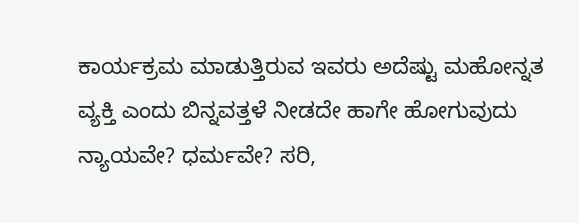ಕಾರ್ಯಕ್ರಮ ಮಾಡುತ್ತಿರುವ ಇವರು ಅದೆಷ್ಟು ಮಹೋನ್ನತ ವ್ಯಕ್ತಿ ಎಂದು ಬಿನ್ನವತ್ತಳೆ ನೀಡದೇ ಹಾಗೇ ಹೋಗುವುದು ನ್ಯಾಯವೇ? ಧರ್ಮವೇ? ಸರಿ,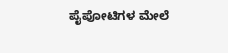ಪೈಪೋಟಿಗಳ ಮೇಲೆ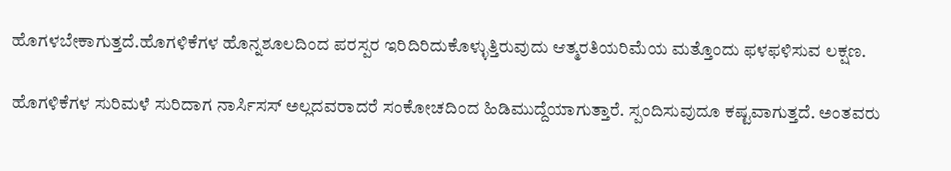ಹೊಗಳಬೇಕಾಗುತ್ತದೆ.ಹೊಗಳಿಕೆಗಳ ಹೊನ್ನಶೂಲದಿಂದ ಪರಸ್ಪರ ಇರಿದಿರಿದುಕೊಳ್ಳುತ್ತಿರುವುದು ಆತ್ಮರತಿಯರಿಮೆಯ ಮತ್ತೊಂದು ಫಳಫಳಿಸುವ ಲಕ್ಷಣ.

ಹೊಗಳಿಕೆಗಳ ಸುರಿಮಳೆ ಸುರಿದಾಗ ನಾರ್ಸಿಸಸ್ ಅಲ್ಲದವರಾದರೆ ಸಂಕೋಚದಿಂದ ಹಿಡಿಮುದ್ದೆಯಾಗುತ್ತಾರೆ. ಸ್ಪಂದಿಸುವುದೂ ಕಷ್ಟವಾಗುತ್ತದೆ. ಅಂತವರು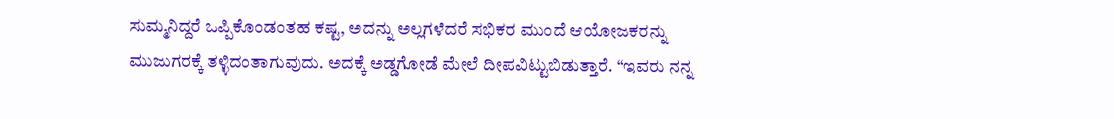ಸುಮ್ಮನಿದ್ದರೆ ಒಪ್ಪಿಕೊಂಡಂತಹ ಕಷ್ಟ, ಅದನ್ನು ಅಲ್ಲಗಳೆದರೆ ಸಭಿಕರ ಮುಂದೆ ಆಯೋಜಕರನ್ನು ಮುಜುಗರಕ್ಕೆ ತಳ್ಳಿದಂತಾಗುವುದು. ಅದಕ್ಕೆ ಅಡ್ಡಗೋಡೆ ಮೇಲೆ ದೀಪವಿಟ್ಟುಬಿಡುತ್ತಾರೆ. “ಇವರು ನನ್ನ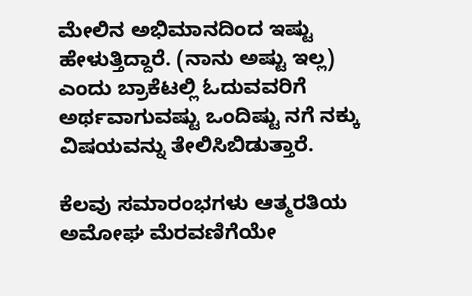ಮೇಲಿನ ಅಭಿಮಾನದಿಂದ ಇಷ್ಟು ಹೇಳುತ್ತಿದ್ದಾರೆ. (ನಾನು ಅಷ್ಟು ಇಲ್ಲ) ಎಂದು ಬ್ರಾಕೆಟಲ್ಲಿ ಓದುವವರಿಗೆ ಅರ್ಥವಾಗುವಷ್ಟು ಒಂದಿಷ್ಟು ನಗೆ ನಕ್ಕು ವಿಷಯವನ್ನು ತೇಲಿಸಿಬಿಡುತ್ತಾರೆ.

ಕೆಲವು ಸಮಾರಂಭಗಳು ಆತ್ಮರತಿಯ ಅಮೋಘ ಮೆರವಣಿಗೆಯೇ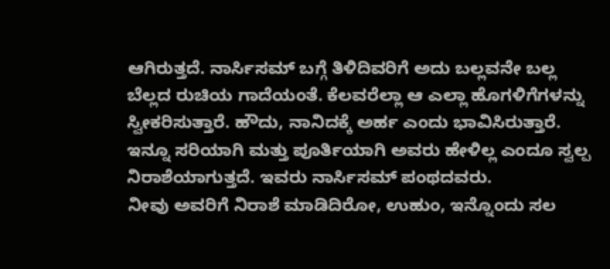ಆಗಿರುತ್ತದೆ. ನಾರ್ಸಿಸಮ್ ಬಗ್ಗೆ ತಿಳಿದಿವರಿಗೆ ಅದು ಬಲ್ಲವನೇ ಬಲ್ಲ ಬೆಲ್ಲದ ರುಚಿಯ ಗಾದೆಯಂತೆ. ಕೆಲವರೆಲ್ಲಾ ಆ ಎಲ್ಲಾ ಹೊಗಳಿಗೆಗಳನ್ನು ಸ್ವೀಕರಿಸುತ್ತಾರೆ. ಹೌದು, ನಾನಿದಕ್ಕೆ ಅರ್ಹ ಎಂದು ಭಾವಿಸಿರುತ್ತಾರೆ. ಇನ್ನೂ ಸರಿಯಾಗಿ ಮತ್ತು ಪೂರ್ತಿಯಾಗಿ ಅವರು ಹೇಳಿಲ್ಲ ಎಂದೂ ಸ್ವಲ್ಪ ನಿರಾಶೆಯಾಗುತ್ತದೆ. ಇವರು ನಾರ್ಸಿಸಮ್ ಪಂಥದವರು.
ನೀವು ಅವರಿಗೆ ನಿರಾಶೆ ಮಾಡಿದಿರೋ, ಉಹುಂ, ಇನ್ನೊಂದು ಸಲ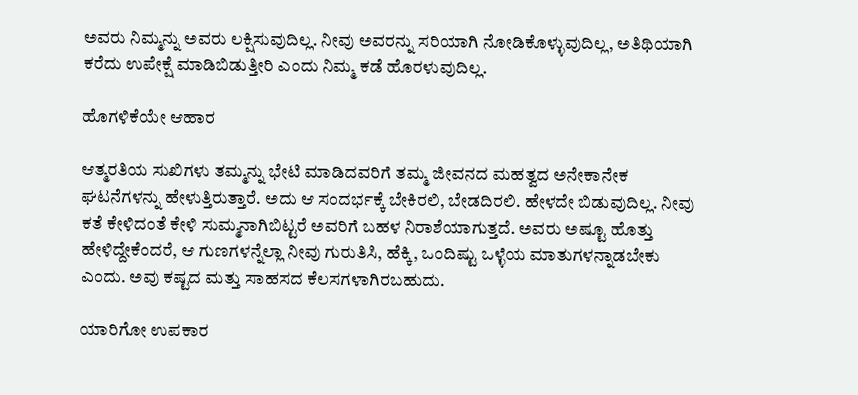ಅವರು ನಿಮ್ಮನ್ನು ಅವರು ಲಕ್ಷಿಸುವುದಿಲ್ಲ. ನೀವು ಅವರನ್ನು ಸರಿಯಾಗಿ ನೋಡಿಕೊಳ್ಳುವುದಿಲ್ಲ, ಅತಿಥಿಯಾಗಿ ಕರೆದು ಉಪೇಕ್ಷೆ ಮಾಡಿಬಿಡುತ್ತೀರಿ ಎಂದು ನಿಮ್ಮ ಕಡೆ ಹೊರಳುವುದಿಲ್ಲ.

ಹೊಗಳಿಕೆಯೇ ಆಹಾರ

ಆತ್ಮರತಿಯ ಸುಖಿಗಳು ತಮ್ಮನ್ನು ಭೇಟಿ ಮಾಡಿದವರಿಗೆ ತಮ್ಮ ಜೀವನದ ಮಹತ್ವದ ಅನೇಕಾನೇಕ ಘಟನೆಗಳನ್ನು ಹೇಳುತ್ತಿರುತ್ತಾರೆ. ಅದು ಆ ಸಂದರ್ಭಕ್ಕೆ ಬೇಕಿರಲಿ, ಬೇಡದಿರಲಿ. ಹೇಳದೇ ಬಿಡುವುದಿಲ್ಲ. ನೀವು ಕತೆ ಕೇಳಿದಂತೆ ಕೇಳಿ ಸುಮ್ಮನಾಗಿಬಿಟ್ಟರೆ ಅವರಿಗೆ ಬಹಳ ನಿರಾಶೆಯಾಗುತ್ತದೆ. ಅವರು ಅಷ್ಟೂ ಹೊತ್ತು ಹೇಳಿದ್ದೇಕೆಂದರೆ, ಆ ಗುಣಗಳನ್ನೆಲ್ಲಾ ನೀವು ಗುರುತಿಸಿ, ಹೆಕ್ಕಿ, ಒಂದಿಷ್ಟು ಒಳ್ಳೆಯ ಮಾತುಗಳನ್ನಾಡಬೇಕು ಎಂದು. ಅವು ಕಷ್ಟದ ಮತ್ತು ಸಾಹಸದ ಕೆಲಸಗಳಾಗಿರಬಹುದು.

ಯಾರಿಗೋ ಉಪಕಾರ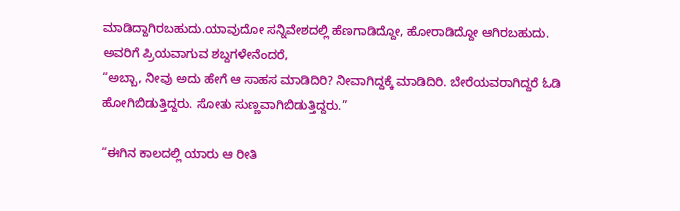ಮಾಡಿದ್ದಾಗಿರಬಹುದು.ಯಾವುದೋ ಸನ್ನಿವೇಶದಲ್ಲಿ ಹೆಣಗಾಡಿದ್ದೋ, ಹೋರಾಡಿದ್ದೋ ಆಗಿರಬಹುದು.
ಅವರಿಗೆ ಪ್ರಿಯವಾಗುವ ಶಬ್ದಗಳೇನೆಂದರೆ,
“ಅಬ್ಬಾ, ನೀವು ಅದು ಹೇಗೆ ಆ ಸಾಹಸ ಮಾಡಿದಿರಿ? ನೀವಾಗಿದ್ದಕ್ಕೆ ಮಾಡಿದಿರಿ. ಬೇರೆಯವರಾಗಿದ್ದರೆ ಓಡಿ ಹೋಗಿಬಿಡುತ್ತಿದ್ದರು. ಸೋತು ಸುಣ್ಣವಾಗಿಬಿಡುತ್ತಿದ್ದರು.”

“ಈಗಿನ ಕಾಲದಲ್ಲಿ ಯಾರು ಆ ರೀತಿ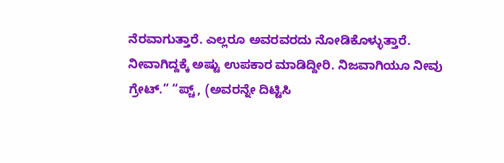ನೆರವಾಗುತ್ತಾರೆ. ಎಲ್ಲರೂ ಅವರವರದು ನೋಡಿಕೊಳ್ಳುತ್ತಾರೆ. ನೀವಾಗಿದ್ದಕ್ಕೆ ಅಷ್ಟು ಉಪಕಾರ ಮಾಡಿದ್ದೀರಿ. ನಿಜವಾಗಿಯೂ ನೀವು ಗ್ರೇಟ್.” “ಪ್ಚ್, (ಅವರನ್ನೇ ದಿಟ್ಟಿಸಿ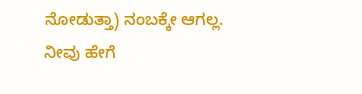ನೋಡುತ್ತಾ) ನಂಬಕ್ಕೇ ಆಗಲ್ಲ. ನೀವು ಹೇಗೆ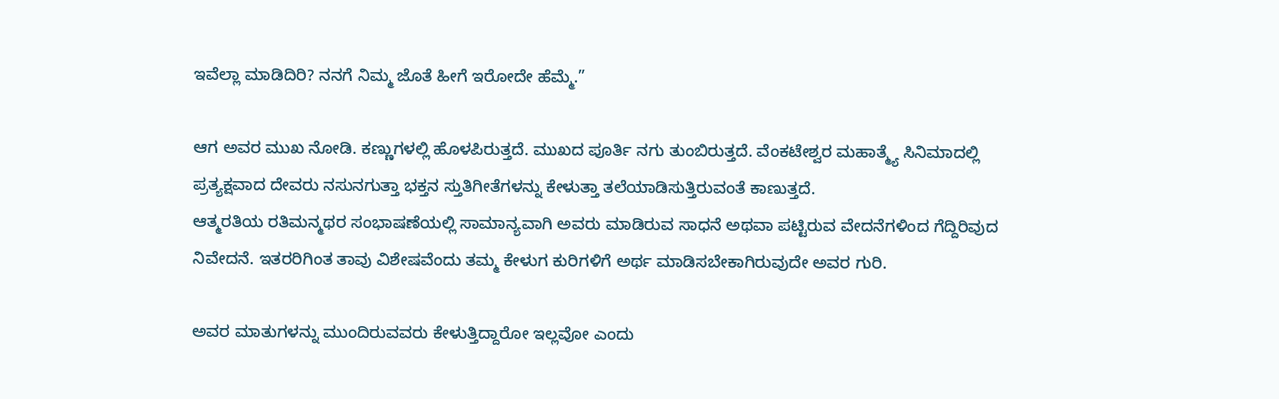ಇವೆಲ್ಲಾ ಮಾಡಿದಿರಿ? ನನಗೆ ನಿಮ್ಮ ಜೊತೆ ಹೀಗೆ ಇರೋದೇ ಹೆಮ್ಮೆ.”

ಆಗ ಅವರ ಮುಖ ನೋಡಿ. ಕಣ್ಣುಗಳಲ್ಲಿ ಹೊಳಪಿರುತ್ತದೆ. ಮುಖದ ಪೂರ್ತಿ ನಗು ತುಂಬಿರುತ್ತದೆ. ವೆಂಕಟೇಶ್ವರ ಮಹಾತ್ಮ್ಯೆ ಸಿನಿಮಾದಲ್ಲಿ ಪ್ರತ್ಯಕ್ಷವಾದ ದೇವರು ನಸುನಗುತ್ತಾ ಭಕ್ತನ ಸ್ತುತಿಗೀತೆಗಳನ್ನು ಕೇಳುತ್ತಾ ತಲೆಯಾಡಿಸುತ್ತಿರುವಂತೆ ಕಾಣುತ್ತದೆ.
ಆತ್ಮರತಿಯ ರತಿಮನ್ಮಥರ ಸಂಭಾಷಣೆಯಲ್ಲಿ ಸಾಮಾನ್ಯವಾಗಿ ಅವರು ಮಾಡಿರುವ ಸಾಧನೆ ಅಥವಾ ಪಟ್ಟಿರುವ ವೇದನೆಗಳಿಂದ ಗೆದ್ದಿರಿವುದ ನಿವೇದನೆ. ಇತರರಿಗಿಂತ ತಾವು ವಿಶೇಷವೆಂದು ತಮ್ಮ ಕೇಳುಗ ಕುರಿಗಳಿಗೆ ಅರ್ಥ ಮಾಡಿಸಬೇಕಾಗಿರುವುದೇ ಅವರ ಗುರಿ.

ಅವರ ಮಾತುಗಳನ್ನು ಮುಂದಿರುವವರು ಕೇಳುತ್ತಿದ್ದಾರೋ ಇಲ್ಲವೋ ಎಂದು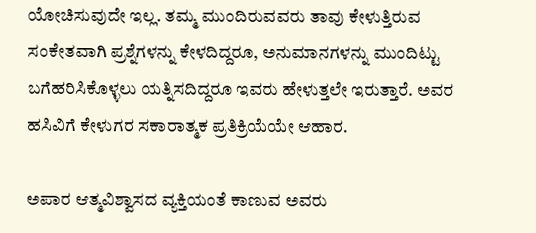ಯೋಚಿಸುವುದೇ ಇಲ್ಲ. ತಮ್ಮ ಮುಂದಿರುವವರು ತಾವು ಕೇಳುತ್ತಿರುವ ಸಂಕೇತವಾಗಿ ಪ್ರಶ್ನೆಗಳನ್ನು ಕೇಳದಿದ್ದರೂ, ಅನುಮಾನಗಳನ್ನು ಮುಂದಿಟ್ಟು ಬಗೆಹರಿಸಿಕೊಳ್ಳಲು ಯತ್ನಿಸದಿದ್ದರೂ ಇವರು ಹೇಳುತ್ತಲೇ ಇರುತ್ತಾರೆ. ಅವರ ಹಸಿವಿಗೆ ಕೇಳುಗರ ಸಕಾರಾತ್ಮಕ ಪ್ರತಿಕ್ರಿಯೆಯೇ ಆಹಾರ.

ಅಪಾರ ಆತ್ಮವಿಶ್ವಾಸದ ವ್ಯಕ್ತಿಯಂತೆ ಕಾಣುವ ಅವರು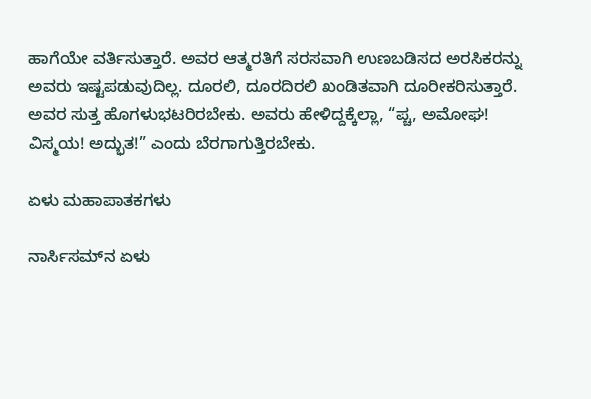ಹಾಗೆಯೇ ವರ್ತಿಸುತ್ತಾರೆ. ಅವರ ಆತ್ಮರತಿಗೆ ಸರಸವಾಗಿ ಉಣಬಡಿಸದ ಅರಸಿಕರನ್ನು ಅವರು ಇಷ್ಟಪಡುವುದಿಲ್ಲ. ದೂರಲಿ, ದೂರದಿರಲಿ ಖಂಡಿತವಾಗಿ ದೂರೀಕರಿಸುತ್ತಾರೆ. ಅವರ ಸುತ್ತ ಹೊಗಳುಭಟರಿರಬೇಕು. ಅವರು ಹೇಳಿದ್ದಕ್ಕೆಲ್ಲಾ, “ಪ್ಚ, ಅಮೋಘ! ವಿಸ್ಮಯ! ಅದ್ಭುತ!” ಎಂದು ಬೆರಗಾಗುತ್ತಿರಬೇಕು.

ಏಳು ಮಹಾಪಾತಕಗಳು

ನಾರ್ಸಿಸಮ್‍ನ ಏಳು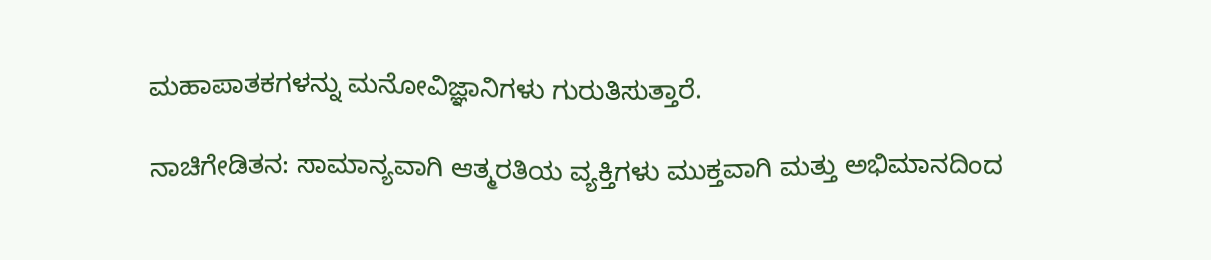ಮಹಾಪಾತಕಗಳನ್ನು ಮನೋವಿಜ್ಞಾನಿಗಳು ಗುರುತಿಸುತ್ತಾರೆ.

ನಾಚಿಗೇಡಿತನ: ಸಾಮಾನ್ಯವಾಗಿ ಆತ್ಮರತಿಯ ವ್ಯಕ್ತಿಗಳು ಮುಕ್ತವಾಗಿ ಮತ್ತು ಅಭಿಮಾನದಿಂದ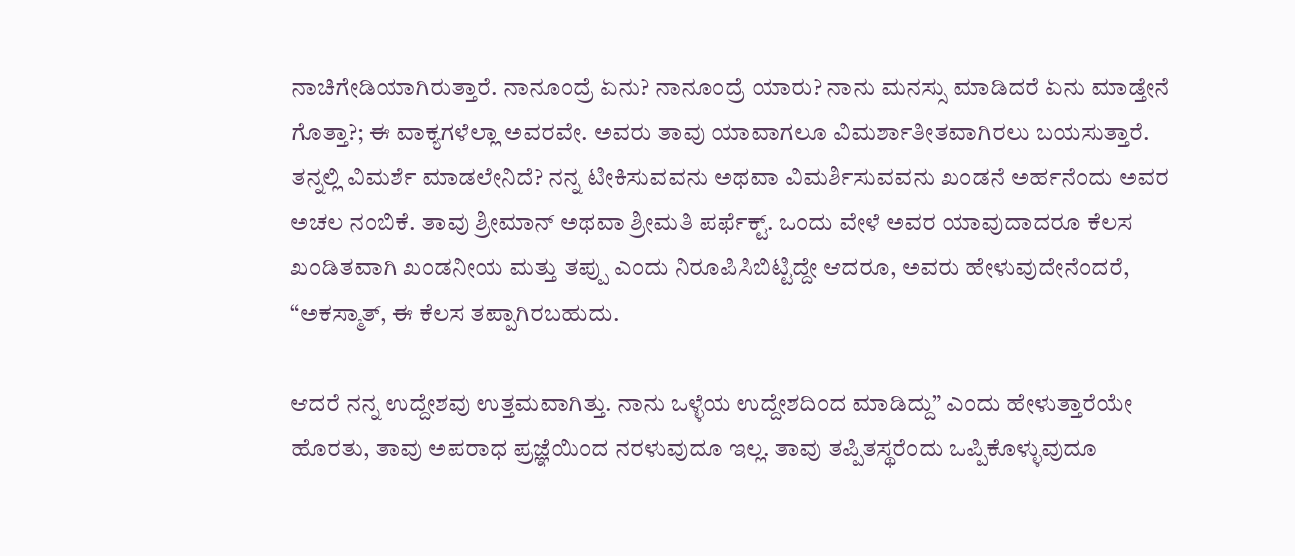ನಾಚಿಗೇಡಿಯಾಗಿರುತ್ತಾರೆ. ನಾನೂಂದ್ರೆ ಏನು? ನಾನೂಂದ್ರೆ ಯಾರು? ನಾನು ಮನಸ್ಸು ಮಾಡಿದರೆ ಏನು ಮಾಡ್ತೇನೆ ಗೊತ್ತಾ?; ಈ ವಾಕ್ಯಗಳೆಲ್ಲಾ ಅವರವೇ. ಅವರು ತಾವು ಯಾವಾಗಲೂ ವಿಮರ್ಶಾತೀತವಾಗಿರಲು ಬಯಸುತ್ತಾರೆ. ತನ್ನಲ್ಲಿ ವಿಮರ್ಶೆ ಮಾಡಲೇನಿದೆ? ನನ್ನ ಟೀಕಿಸುವವನು ಅಥವಾ ವಿಮರ್ಶಿಸುವವನು ಖಂಡನೆ ಅರ್ಹನೆಂದು ಅವರ ಅಚಲ ನಂಬಿಕೆ. ತಾವು ಶ್ರೀಮಾನ್ ಅಥವಾ ಶ್ರೀಮತಿ ಪರ್ಫೆಕ್ಟ್. ಒಂದು ವೇಳೆ ಅವರ ಯಾವುದಾದರೂ ಕೆಲಸ ಖಂಡಿತವಾಗಿ ಖಂಡನೀಯ ಮತ್ತು ತಪ್ಪು ಎಂದು ನಿರೂಪಿಸಿಬಿಟ್ಟಿದ್ದೇ ಆದರೂ, ಅವರು ಹೇಳುವುದೇನೆಂದರೆ, “ಅಕಸ್ಮಾತ್, ಈ ಕೆಲಸ ತಪ್ಪಾಗಿರಬಹುದು.

ಆದರೆ ನನ್ನ ಉದ್ದೇಶವು ಉತ್ತಮವಾಗಿತ್ತು. ನಾನು ಒಳ್ಳೆಯ ಉದ್ದೇಶದಿಂದ ಮಾಡಿದ್ದು” ಎಂದು ಹೇಳುತ್ತಾರೆಯೇ ಹೊರತು, ತಾವು ಅಪರಾಧ ಪ್ರಜ್ಞೆಯಿಂದ ನರಳುವುದೂ ಇಲ್ಲ. ತಾವು ತಪ್ಪಿತಸ್ಥರೆಂದು ಒಪ್ಪಿಕೊಳ್ಳುವುದೂ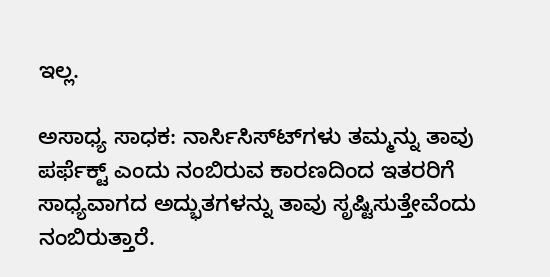ಇಲ್ಲ.

ಅಸಾಧ್ಯ ಸಾಧಕ: ನಾರ್ಸಿಸಿಸ್ಟ್‍ಗಳು ತಮ್ಮನ್ನು ತಾವು ಪರ್ಫೆಕ್ಟ್ ಎಂದು ನಂಬಿರುವ ಕಾರಣದಿಂದ ಇತರರಿಗೆ ಸಾಧ್ಯವಾಗದ ಅದ್ಭುತಗಳನ್ನು ತಾವು ಸೃಷ್ಟಿಸುತ್ತೇವೆಂದು ನಂಬಿರುತ್ತಾರೆ.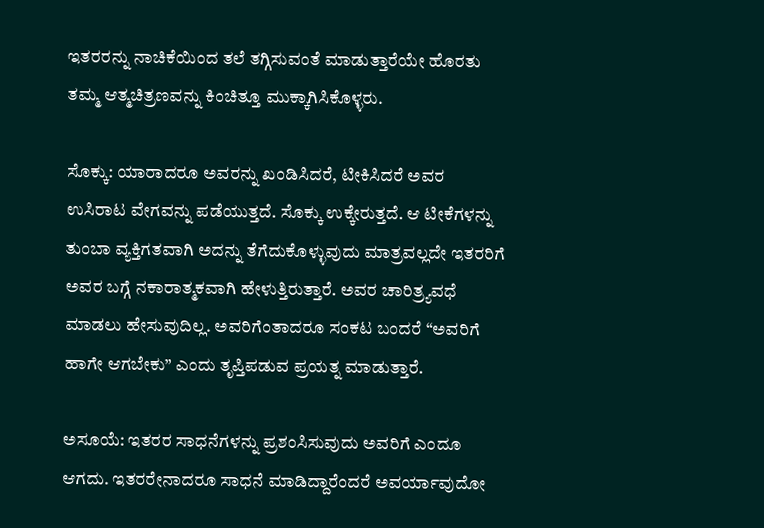ಇತರರನ್ನು ನಾಚಿಕೆಯಿಂದ ತಲೆ ತಗ್ಗಿಸುವಂತೆ ಮಾಡುತ್ತಾರೆಯೇ ಹೊರತು ತಮ್ಮ ಆತ್ಮಚಿತ್ರಣವನ್ನು ಕಿಂಚಿತ್ತೂ ಮುಕ್ಕಾಗಿಸಿಕೊಳ್ಳರು.

ಸೊಕ್ಕು: ಯಾರಾದರೂ ಅವರನ್ನು ಖಂಡಿಸಿದರೆ, ಟೀಕಿಸಿದರೆ ಅವರ ಉಸಿರಾಟ ವೇಗವನ್ನು ಪಡೆಯುತ್ತದೆ. ಸೊಕ್ಕು ಉಕ್ಕೇರುತ್ತದೆ. ಆ ಟೀಕೆಗಳನ್ನು ತುಂಬಾ ವ್ಯಕ್ತಿಗತವಾಗಿ ಅದನ್ನು ತೆಗೆದುಕೊಳ್ಳುವುದು ಮಾತ್ರವಲ್ಲದೇ ಇತರರಿಗೆ ಅವರ ಬಗ್ಗೆ ನಕಾರಾತ್ಮಕವಾಗಿ ಹೇಳುತ್ತಿರುತ್ತಾರೆ. ಅವರ ಚಾರಿತ್ರ್ಯವಧೆ ಮಾಡಲು ಹೇಸುವುದಿಲ್ಲ. ಅವರಿಗೆಂತಾದರೂ ಸಂಕಟ ಬಂದರೆ “ಅವರಿಗೆ ಹಾಗೇ ಆಗಬೇಕು” ಎಂದು ತೃಪ್ತಿಪಡುವ ಪ್ರಯತ್ನ ಮಾಡುತ್ತಾರೆ.

ಅಸೂಯೆ: ಇತರರ ಸಾಧನೆಗಳನ್ನು ಪ್ರಶಂಸಿಸುವುದು ಅವರಿಗೆ ಎಂದೂ ಆಗದು. ಇತರರೇನಾದರೂ ಸಾಧನೆ ಮಾಡಿದ್ದಾರೆಂದರೆ ಅವರ್ಯಾವುದೋ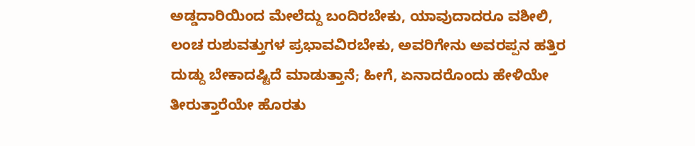ಅಡ್ಡದಾರಿಯಿಂದ ಮೇಲೆದ್ದು ಬಂದಿರಬೇಕು, ಯಾವುದಾದರೂ ವಶೀಲಿ, ಲಂಚ ರುಶುವತ್ತುಗಳ ಪ್ರಭಾವವಿರಬೇಕು, ಅವರಿಗೇನು ಅವರಪ್ಪನ ಹತ್ತಿರ ದುಡ್ದು ಬೇಕಾದಷ್ಟಿದೆ ಮಾಡುತ್ತಾನೆ; ಹೀಗೆ, ಏನಾದರೊಂದು ಹೇಳಿಯೇ ತೀರುತ್ತಾರೆಯೇ ಹೊರತು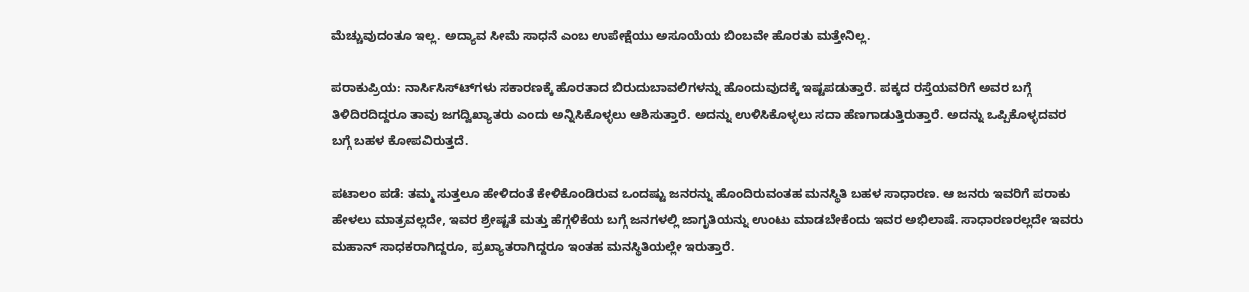ಮೆಚ್ಚುವುದಂತೂ ಇಲ್ಲ. ಅದ್ಯಾವ ಸೀಮೆ ಸಾಧನೆ ಎಂಬ ಉಪೇಕ್ಷೆಯು ಅಸೂಯೆಯ ಬಿಂಬವೇ ಹೊರತು ಮತ್ತೇನಿಲ್ಲ.

ಪರಾಕುಪ್ರಿಯ: ನಾರ್ಸಿಸಿಸ್ಟ್‍ಗಳು ಸಕಾರಣಕ್ಕೆ ಹೊರತಾದ ಬಿರುದುಬಾವಲಿಗಳನ್ನು ಹೊಂದುವುದಕ್ಕೆ ಇಷ್ಟಪಡುತ್ತಾರೆ. ಪಕ್ಕದ ರಸ್ತೆಯವರಿಗೆ ಅವರ ಬಗ್ಗೆ ತಿಳಿದಿರದಿದ್ದರೂ ತಾವು ಜಗದ್ವಿಖ್ಯಾತರು ಎಂದು ಅನ್ನಿಸಿಕೊಳ್ಳಲು ಆಶಿಸುತ್ತಾರೆ. ಅದನ್ನು ಉಳಿಸಿಕೊಳ್ಳಲು ಸದಾ ಹೆಣಗಾಡುತ್ತಿರುತ್ತಾರೆ. ಅದನ್ನು ಒಪ್ಪಿಕೊಳ್ಳದವರ ಬಗ್ಗೆ ಬಹಳ ಕೋಪವಿರುತ್ತದೆ.

ಪಟಾಲಂ ಪಡೆ: ತಮ್ಮ ಸುತ್ತಲೂ ಹೇಳಿದಂತೆ ಕೇಳಿಕೊಂಡಿರುವ ಒಂದಷ್ಟು ಜನರನ್ನು ಹೊಂದಿರುವಂತಹ ಮನಸ್ಥಿತಿ ಬಹಳ ಸಾಧಾರಣ. ಆ ಜನರು ಇವರಿಗೆ ಪರಾಕು ಹೇಳಲು ಮಾತ್ರವಲ್ಲದೇ, ಇವರ ಶ್ರೇಷ್ಟತೆ ಮತ್ತು ಹೆಗ್ಗಳಿಕೆಯ ಬಗ್ಗೆ ಜನಗಳಲ್ಲಿ ಜಾಗೃತಿಯನ್ನು ಉಂಟು ಮಾಡಬೇಕೆಂದು ಇವರ ಅಭಿಲಾಷೆ. ಸಾಧಾರಣರಲ್ಲದೇ ಇವರು ಮಹಾನ್ ಸಾಧಕರಾಗಿದ್ದರೂ, ಪ್ರಖ್ಯಾತರಾಗಿದ್ದರೂ ಇಂತಹ ಮನಸ್ಥಿತಿಯಲ್ಲೇ ಇರುತ್ತಾರೆ.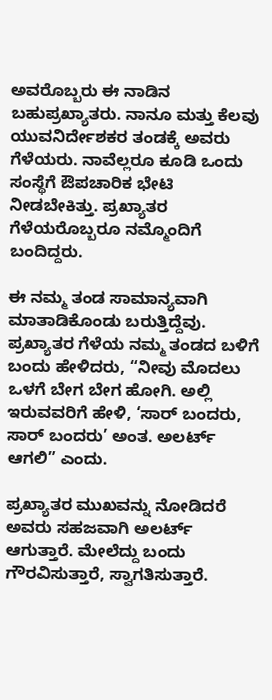ಅವರೊಬ್ಬರು ಈ ನಾಡಿನ ಬಹುಪ್ರಖ್ಯಾತರು. ನಾನೂ ಮತ್ತು ಕೆಲವು ಯುವನಿರ್ದೇಶಕರ ತಂಡಕ್ಕೆ ಅವರು ಗೆಳೆಯರು. ನಾವೆಲ್ಲರೂ ಕೂಡಿ ಒಂದು ಸಂಸ್ಥೆಗೆ ಔಪಚಾರಿಕ ಭೇಟಿ ನೀಡಬೇಕಿತ್ತು. ಪ್ರಖ್ಯಾತರ ಗೆಳೆಯರೊಬ್ಬರೂ ನಮ್ಮೊಂದಿಗೆ ಬಂದಿದ್ದರು.

ಈ ನಮ್ಮ ತಂಡ ಸಾಮಾನ್ಯವಾಗಿ ಮಾತಾಡಿಕೊಂಡು ಬರುತ್ತಿದ್ದೆವು. ಪ್ರಖ್ಯಾತರ ಗೆಳೆಯ ನಮ್ಮ ತಂಡದ ಬಳಿಗೆ ಬಂದು ಹೇಳಿದರು, “ನೀವು ಮೊದಲು ಒಳಗೆ ಬೇಗ ಬೇಗ ಹೋಗಿ. ಅಲ್ಲಿ ಇರುವವರಿಗೆ ಹೇಳಿ, ‘ಸಾರ್ ಬಂದರು, ಸಾರ್ ಬಂದರು’ ಅಂತ. ಅಲರ್ಟ್ ಆಗಲಿ” ಎಂದು.

ಪ್ರಖ್ಯಾತರ ಮುಖವನ್ನು ನೋಡಿದರೆ ಅವರು ಸಹಜವಾಗಿ ಅಲರ್ಟ್ ಆಗುತ್ತಾರೆ. ಮೇಲೆದ್ದು ಬಂದು ಗೌರವಿಸುತ್ತಾರೆ, ಸ್ವಾಗತಿಸುತ್ತಾರೆ.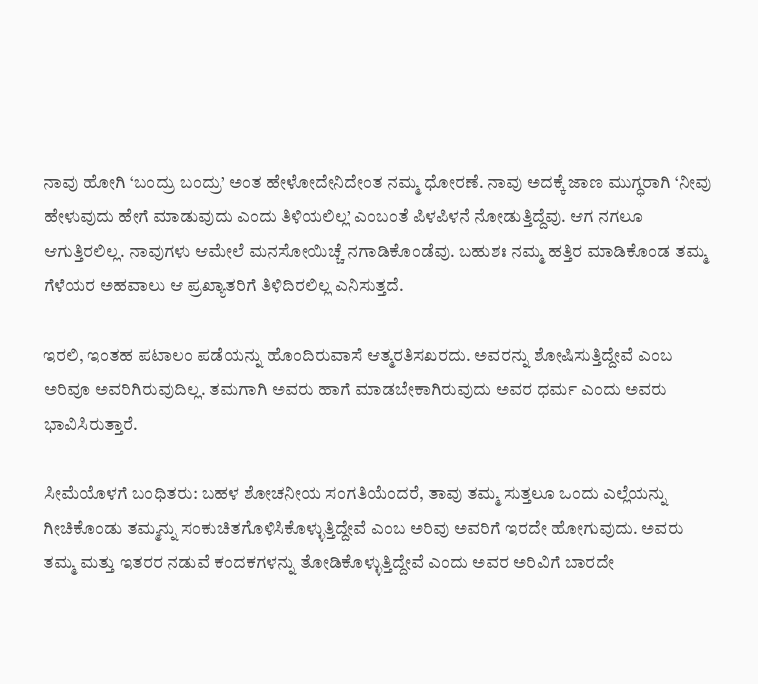ನಾವು ಹೋಗಿ ‘ಬಂದ್ರು ಬಂದ್ರು’ ಅಂತ ಹೇಳೋದೇನಿದೇಂತ ನಮ್ಮ ಧೋರಣೆ. ನಾವು ಅದಕ್ಕೆ ಜಾಣ ಮುಗ್ಧರಾಗಿ ‘ನೀವು ಹೇಳುವುದು ಹೇಗೆ ಮಾಡುವುದು ಎಂದು ತಿಳಿಯಲಿಲ್ಲ’ ಎಂಬಂತೆ ಪಿಳಪಿಳನೆ ನೋಡುತ್ತಿದ್ದೆವು. ಆಗ ನಗಲೂ ಆಗುತ್ತಿರಲಿಲ್ಲ. ನಾವುಗಳು ಆಮೇಲೆ ಮನಸೋಯಿಚ್ಚೆ ನಗಾಡಿಕೊಂಡೆವು. ಬಹುಶಃ ನಮ್ಮ ಹತ್ತಿರ ಮಾಡಿಕೊಂಡ ತಮ್ಮ ಗೆಳೆಯರ ಅಹವಾಲು ಆ ಪ್ರಖ್ಯಾತರಿಗೆ ತಿಳಿದಿರಲಿಲ್ಲ ಎನಿಸುತ್ತದೆ.

ಇರಲಿ, ಇಂತಹ ಪಟಾಲಂ ಪಡೆಯನ್ನು ಹೊಂದಿರುವಾಸೆ ಆತ್ಮರತಿಸಖರದು. ಅವರನ್ನು ಶೋಷಿಸುತ್ತಿದ್ದೇವೆ ಎಂಬ ಅರಿವೂ ಅವರಿಗಿರುವುದಿಲ್ಲ. ತಮಗಾಗಿ ಅವರು ಹಾಗೆ ಮಾಡಬೇಕಾಗಿರುವುದು ಅವರ ಧರ್ಮ ಎಂದು ಅವರು ಭಾವಿಸಿರುತ್ತಾರೆ.

ಸೀಮೆಯೊಳಗೆ ಬಂಧಿತರು: ಬಹಳ ಶೋಚನೀಯ ಸಂಗತಿಯೆಂದರೆ, ತಾವು ತಮ್ಮ ಸುತ್ತಲೂ ಒಂದು ಎಲ್ಲೆಯನ್ನು ಗೀಚಿಕೊಂಡು ತಮ್ಮನ್ನು ಸಂಕುಚಿತಗೊಳಿಸಿಕೊಳ್ಳುತ್ತಿದ್ದೇವೆ ಎಂಬ ಅರಿವು ಅವರಿಗೆ ಇರದೇ ಹೋಗುವುದು. ಅವರು ತಮ್ಮ ಮತ್ತು ಇತರರ ನಡುವೆ ಕಂದಕಗಳನ್ನು ತೋಡಿಕೊಳ್ಳುತ್ತಿದ್ದೇವೆ ಎಂದು ಅವರ ಅರಿವಿಗೆ ಬಾರದೇ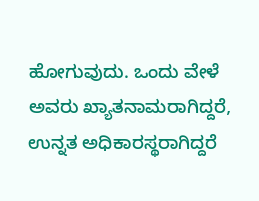ಹೋಗುವುದು. ಒಂದು ವೇಳೆ ಅವರು ಖ್ಯಾತನಾಮರಾಗಿದ್ದರೆ, ಉನ್ನತ ಅಧಿಕಾರಸ್ಥರಾಗಿದ್ದರೆ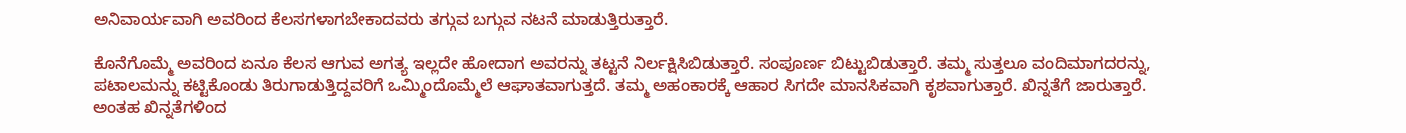ಅನಿವಾರ್ಯವಾಗಿ ಅವರಿಂದ ಕೆಲಸಗಳಾಗಬೇಕಾದವರು ತಗ್ಗುವ ಬಗ್ಗುವ ನಟನೆ ಮಾಡುತ್ತಿರುತ್ತಾರೆ.

ಕೊನೆಗೊಮ್ಮೆ ಅವರಿಂದ ಏನೂ ಕೆಲಸ ಆಗುವ ಅಗತ್ಯ ಇಲ್ಲದೇ ಹೋದಾಗ ಅವರನ್ನು ತಟ್ಟನೆ ನಿರ್ಲಕ್ಷಿಸಿಬಿಡುತ್ತಾರೆ. ಸಂಪೂರ್ಣ ಬಿಟ್ಟುಬಿಡುತ್ತಾರೆ. ತಮ್ಮ ಸುತ್ತಲೂ ವಂದಿಮಾಗದರನ್ನು, ಪಟಾಲಮನ್ನು ಕಟ್ಟಿಕೊಂಡು ತಿರುಗಾಡುತ್ತಿದ್ದವರಿಗೆ ಒಮ್ಮಿಂದೊಮ್ಮೆಲೆ ಆಘಾತವಾಗುತ್ತದೆ. ತಮ್ಮ ಅಹಂಕಾರಕ್ಕೆ ಆಹಾರ ಸಿಗದೇ ಮಾನಸಿಕವಾಗಿ ಕೃಶವಾಗುತ್ತಾರೆ. ಖಿನ್ನತೆಗೆ ಜಾರುತ್ತಾರೆ. ಅಂತಹ ಖಿನ್ನತೆಗಳಿಂದ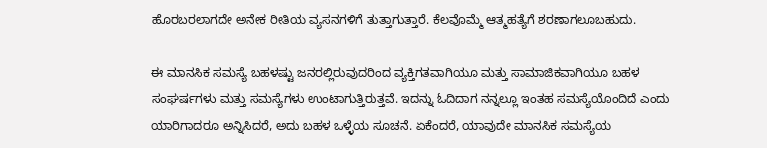ಹೊರಬರಲಾಗದೇ ಅನೇಕ ರೀತಿಯ ವ್ಯಸನಗಳಿಗೆ ತುತ್ತಾಗುತ್ತಾರೆ. ಕೆಲವೊಮ್ಮೆ ಆತ್ಮಹತ್ಯೆಗೆ ಶರಣಾಗಲೂಬಹುದು.

ಈ ಮಾನಸಿಕ ಸಮಸ್ಯೆ ಬಹಳಷ್ಟು ಜನರಲ್ಲಿರುವುದರಿಂದ ವ್ಯಕ್ತಿಗತವಾಗಿಯೂ ಮತ್ತು ಸಾಮಾಜಿಕವಾಗಿಯೂ ಬಹಳ ಸಂಘರ್ಷಗಳು ಮತ್ತು ಸಮಸ್ಯೆಗಳು ಉಂಟಾಗುತ್ತಿರುತ್ತವೆ. ಇದನ್ನು ಓದಿದಾಗ ನನ್ನಲ್ಲೂ ಇಂತಹ ಸಮಸ್ಯೆಯೊಂದಿದೆ ಎಂದು ಯಾರಿಗಾದರೂ ಅನ್ನಿಸಿದರೆ, ಅದು ಬಹಳ ಒಳ್ಳೆಯ ಸೂಚನೆ. ಏಕೆಂದರೆ, ಯಾವುದೇ ಮಾನಸಿಕ ಸಮಸ್ಯೆಯ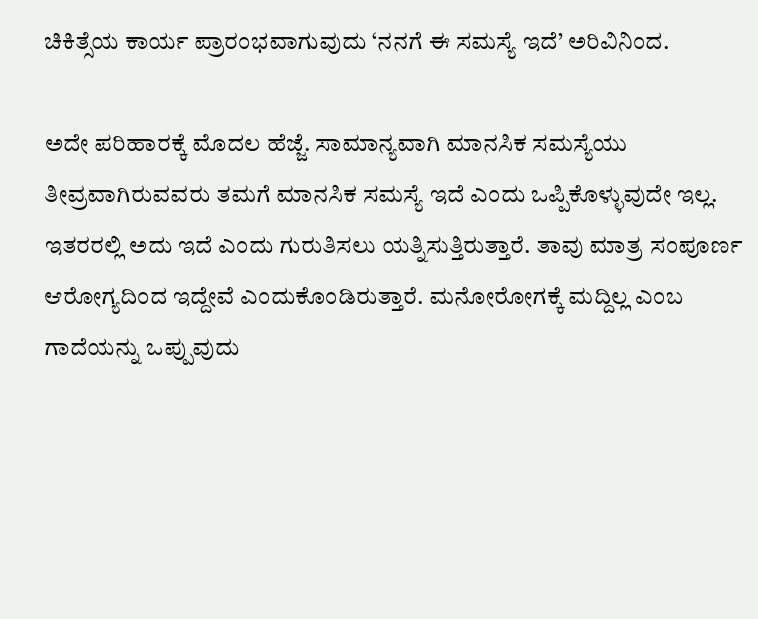ಚಿಕಿತ್ಸೆಯ ಕಾರ್ಯ ಪ್ರಾರಂಭವಾಗುವುದು ‘ನನಗೆ ಈ ಸಮಸ್ಯೆ ಇದೆ’ ಅರಿವಿನಿಂದ.

ಅದೇ ಪರಿಹಾರಕ್ಕೆ ಮೊದಲ ಹೆಜ್ಜೆ. ಸಾಮಾನ್ಯವಾಗಿ ಮಾನಸಿಕ ಸಮಸ್ಯೆಯು ತೀವ್ರವಾಗಿರುವವರು ತಮಗೆ ಮಾನಸಿಕ ಸಮಸ್ಯೆ ಇದೆ ಎಂದು ಒಪ್ಪಿಕೊಳ್ಳುವುದೇ ಇಲ್ಲ. ಇತರರಲ್ಲಿ ಅದು ಇದೆ ಎಂದು ಗುರುತಿಸಲು ಯತ್ನಿಸುತ್ತಿರುತ್ತಾರೆ. ತಾವು ಮಾತ್ರ ಸಂಪೂರ್ಣ ಆರೋಗ್ಯದಿಂದ ಇದ್ದೇವೆ ಎಂದುಕೊಂಡಿರುತ್ತಾರೆ. ಮನೋರೋಗಕ್ಕೆ ಮದ್ದಿಲ್ಲ ಎಂಬ ಗಾದೆಯನ್ನು ಒಪ್ಪುವುದು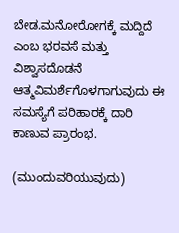ಬೇಡ.ಮನೋರೋಗಕ್ಕೆ ಮದ್ದಿದೆ ಎಂಬ ಭರವಸೆ ಮತ್ತು ವಿಶ್ವಾಸದೊಡನೆ ಆತ್ಮವಿಮರ್ಶೆಗೊಳಗಾಗುವುದು ಈ ಸಮಸ್ಯೆಗೆ ಪರಿಹಾರಕ್ಕೆ ದಾರಿ ಕಾಣುವ ಪ್ರಾರಂಭ.

(ಮುಂದುವರಿಯುವುದು)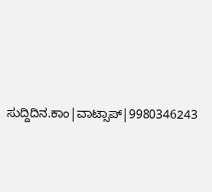ಸುದ್ದಿದಿನ.ಕಾಂ|ವಾಟ್ಸಾಪ್|9980346243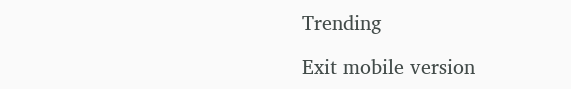Trending

Exit mobile version